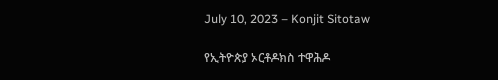July 10, 2023 – Konjit Sitotaw

የኢትዮጵያ ኦርቶዶክስ ተዋሕዶ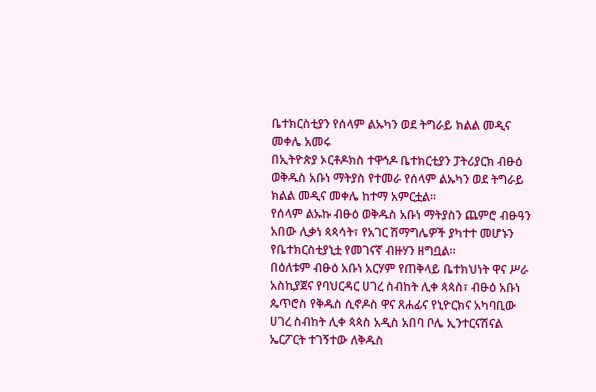ቤተክርስቲያን የሰላም ልኡካን ወደ ትግራይ ክልል መዲና መቀሌ አመሩ
በኢትዮጵያ ኦርቶዶክስ ተዋኅዶ ቤተክርቲያን ፓትሪያርክ ብፁዕ ወቅዱስ አቡነ ማትያስ የተመራ የሰላም ልኡካን ወደ ትግራይ ክልል መዲና መቀሌ ከተማ አምርቷል።
የሰላም ልኡኩ ብፁዕ ወቅዱስ አቡነ ማትያስን ጨምሮ ብፁዓን አበው ሊቃነ ጳጳሳት፣ የአገር ሽማግሌዎች ያካተተ መሆኑን የቤተክርስቲያኒቷ የመገናኛ ብዙሃን ዘግቧል።
በዕለቱም ብፁዕ አቡነ አርሃም የጠቅላይ ቤተክህነት ዋና ሥራ አስኪያጀና የባህርዳር ሀገረ ስብከት ሊቀ ጳጳስ፣ ብፁዕ አቡነ ጴጥሮስ የቅዱስ ሲኖዶስ ዋና ጸሐፊና የኒዮርክና አካባቢው ሀገረ ስብከት ሊቀ ጳጳስ አዲስ አበባ ቦሌ ኢንተርናሽናል ኤርፖርት ተገኝተው ለቅዱስ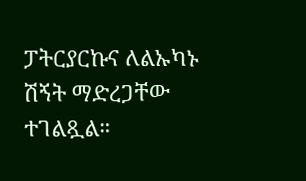ፓትርያርኩና ለልኡካኑ ሽኝት ማድረጋቸው ተገልጿል።